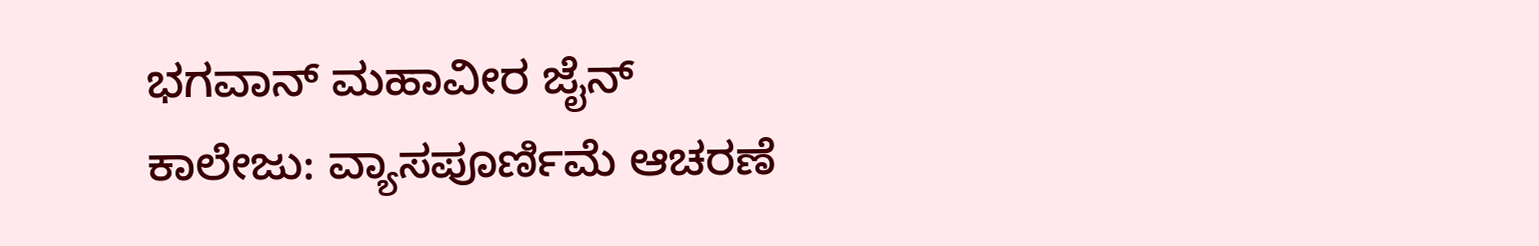ಭಗವಾನ್ ಮಹಾವೀರ ಜೈನ್ ಕಾಲೇಜು: ವ್ಯಾಸಪೂರ್ಣಿಮೆ ಆಚರಣೆ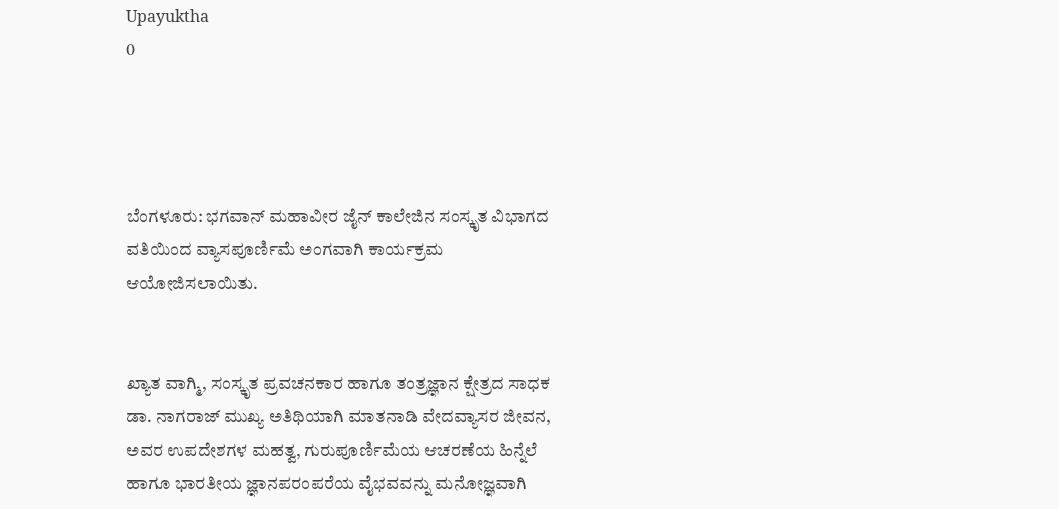Upayuktha
0




ಬೆಂಗಳೂರು: ಭಗವಾನ್ ಮಹಾವೀರ ಜೈನ್ ಕಾಲೇಜಿನ ಸಂಸ್ಕೃತ ವಿಭಾಗದ ವತಿಯಿಂದ ವ್ಯಾಸಪೂರ್ಣಿಮೆ ಅಂಗವಾಗಿ ಕಾರ್ಯಕ್ರಮ ಆಯೋಜಿಸಲಾಯಿತು.


ಖ್ಯಾತ ವಾಗ್ಮಿ, ಸಂಸ್ಕೃತ ಪ್ರವಚನಕಾರ ಹಾಗೂ ತಂತ್ರಜ್ಞಾನ ಕ್ಷೇತ್ರದ ಸಾಧಕ ಡಾ. ನಾಗರಾಜ್ ಮುಖ್ಯ ಅತಿಥಿಯಾಗಿ ಮಾತನಾಡಿ ವೇದವ್ಯಾಸರ ಜೀವನ, ಅವರ ಉಪದೇಶಗಳ ಮಹತ್ವ, ಗುರುಪೂರ್ಣಿಮೆಯ ಆಚರಣೆಯ ಹಿನ್ನೆಲೆ ಹಾಗೂ ಭಾರತೀಯ ಜ್ಞಾನಪರಂಪರೆಯ ವೈಭವವನ್ನು ಮನೋಜ್ಞವಾಗಿ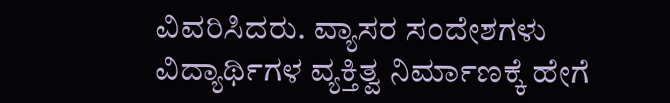ವಿವರಿಸಿದರು. ವ್ಯಾಸರ ಸಂದೇಶಗಳು ವಿದ್ಯಾರ್ಥಿಗಳ ವ್ಯಕ್ತಿತ್ವ ನಿರ್ಮಾಣಕ್ಕೆ ಹೇಗೆ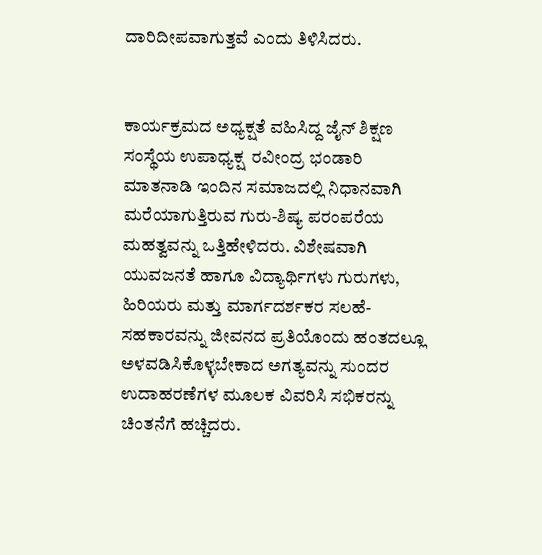ದಾರಿದೀಪವಾಗುತ್ತವೆ ಎಂದು ತಿಳಿಸಿದರು.


ಕಾರ್ಯಕ್ರಮದ ಅಧ್ಯಕ್ಷತೆ ವಹಿಸಿದ್ದ ಜೈನ್ ಶಿಕ್ಷಣ ಸಂಸ್ಥೆಯ ಉಪಾಧ್ಯಕ್ಷ  ರವೀಂದ್ರ ಭಂಡಾರಿ ಮಾತನಾಡಿ ಇಂದಿನ ಸಮಾಜದಲ್ಲಿ ನಿಧಾನವಾಗಿ ಮರೆಯಾಗುತ್ತಿರುವ ಗುರು-ಶಿಷ್ಯ ಪರಂಪರೆಯ ಮಹತ್ವವನ್ನು ಒತ್ತಿಹೇಳಿದರು. ವಿಶೇಷವಾಗಿ ಯುವಜನತೆ ಹಾಗೂ ವಿದ್ಯಾರ್ಥಿಗಳು ಗುರುಗಳು, ಹಿರಿಯರು ಮತ್ತು ಮಾರ್ಗದರ್ಶಕರ ಸಲಹೆ-ಸಹಕಾರವನ್ನು ಜೀವನದ ಪ್ರತಿಯೊಂದು ಹಂತದಲ್ಲೂ ಅಳವಡಿಸಿಕೊಳ್ಳಬೇಕಾದ ಅಗತ್ಯವನ್ನು ಸುಂದರ ಉದಾಹರಣೆಗಳ ಮೂಲಕ ವಿವರಿಸಿ ಸಭಿಕರನ್ನು ಚಿಂತನೆಗೆ ಹಚ್ಚಿದರು.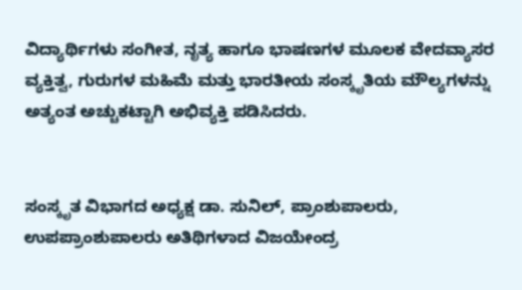ವಿದ್ಯಾರ್ಥಿಗಳು ಸಂಗೀತ, ನೃತ್ಯ ಹಾಗೂ ಭಾಷಣಗಳ ಮೂಲಕ ವೇದವ್ಯಾಸರ ವ್ಯಕ್ತಿತ್ವ, ಗುರುಗಳ ಮಹಿಮೆ ಮತ್ತು ಭಾರತೀಯ ಸಂಸ್ಕೃತಿಯ ಮೌಲ್ಯಗಳನ್ನು ಅತ್ಯಂತ ಅಚ್ಚುಕಟ್ಟಾಗಿ ಅಭಿವ್ಯಕ್ತಿ ಪಡಿಸಿದರು.


ಸಂಸ್ಕೃತ ವಿಭಾಗದ ಅಧ್ಯಕ್ಷ ಡಾ. ಸುನಿಲ್, ಪ್ರಾಂಶುಪಾಲರು, ಉಪಪ್ರಾಂಶುಪಾಲರು ಅತಿಥಿಗಳಾದ ವಿಜಯೇಂದ್ರ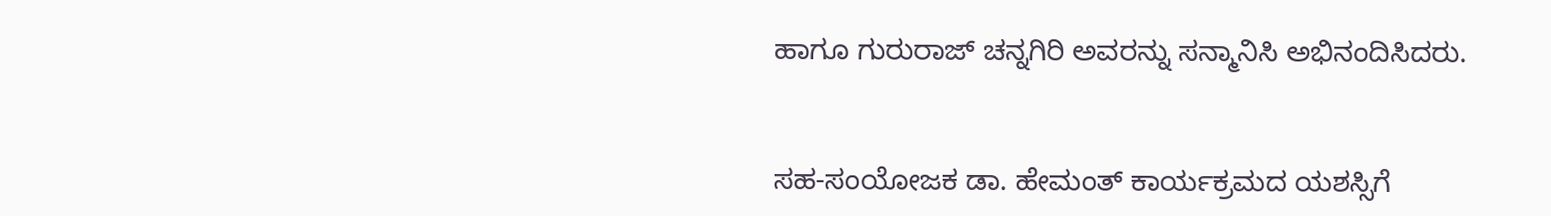ಹಾಗೂ ಗುರುರಾಜ್ ಚನ್ನಗಿರಿ ಅವರನ್ನು ಸನ್ಮಾನಿಸಿ ಅಭಿನಂದಿಸಿದರು.


ಸಹ-ಸಂಯೋಜಕ ಡಾ. ಹೇಮಂತ್ ಕಾರ್ಯಕ್ರಮದ ಯಶಸ್ಸಿಗೆ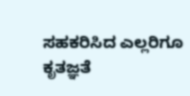ಸಹಕರಿಸಿದ ಎಲ್ಲರಿಗೂ ಕೃತಜ್ಞತೆ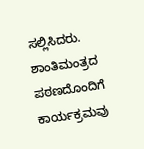ಸಲ್ಲಿಸಿದರು. ಶಾಂತಿಮಂತ್ರದ ಪಠಣದೊಂದಿಗೆ ಕಾರ್ಯಕ್ರಮವು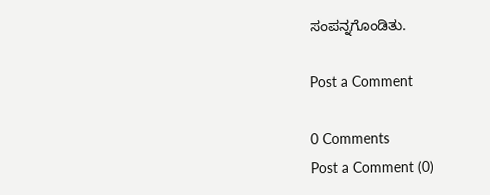ಸಂಪನ್ನಗೊಂಡಿತು.

Post a Comment

0 Comments
Post a Comment (0)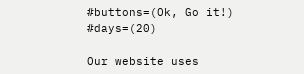#buttons=(Ok, Go it!) #days=(20)

Our website uses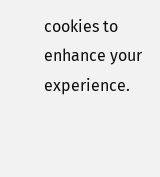cookies to enhance your experience.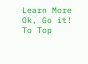Learn More
Ok, Go it!
To Top